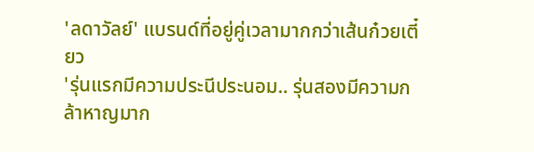'ลดาวัลย์' แบรนด์ที่อยู่คู่เวลามากกว่าเส้นก๋วยเตี๋ยว
'รุ่นแรกมีความประนีประนอม.. รุ่นสองมีความกล้าหาญมาก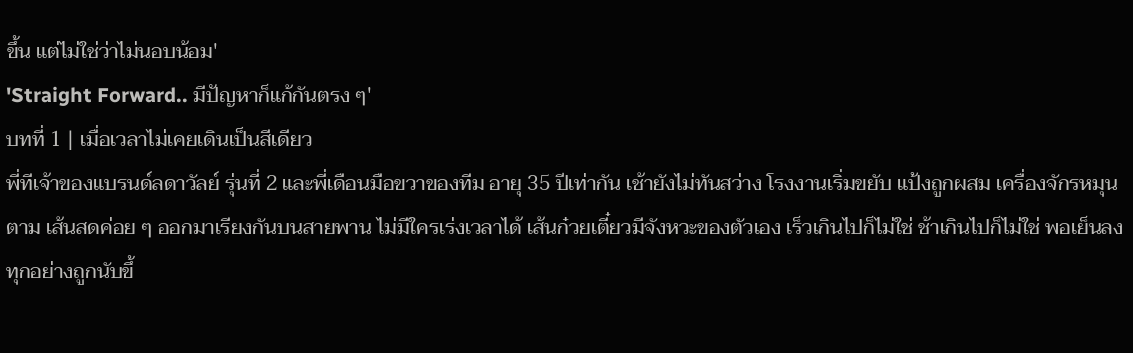ขึ้น แต่ไม่ใช่ว่าไม่นอบน้อม'
'Straight Forward.. มีปัญหาก็แก้กันตรง ๆ'
บทที่ 1 | เมื่อเวลาไม่เคยเดินเป็นสีเดียว
พี่ทีเจ้าของแบรนด์ลดาวัลย์ รุ่นที่ 2 และพี่เดือนมือขวาของทีม อายุ 35 ปีเท่ากัน เช้ายังไม่ทันสว่าง โรงงานเริ่มขยับ แป้งถูกผสม เครื่องจักรหมุนตาม เส้นสดค่อย ๆ ออกมาเรียงกันบนสายพาน ไม่มีใครเร่งเวลาได้ เส้นก๋วยเตี๋ยวมีจังหวะของตัวเอง เร็วเกินไปก็ไม่ใช่ ช้าเกินไปก็ไม่ใช่ พอเย็นลง ทุกอย่างถูกนับขึ้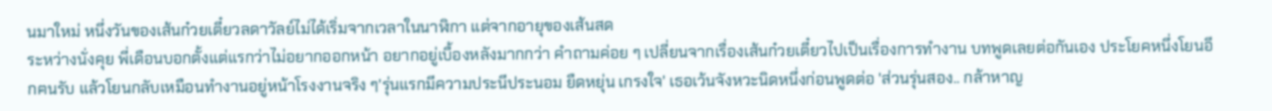นมาใหม่ หนึ่งวันของเส้นก๋วยเตี๋ยวลดาวัลย์ไม่ได้เริ่มจากเวลาในนาฬิกา แต่จากอายุของเส้นสด
ระหว่างนั่งคุย พี่เดือนบอกตั้งแต่แรกว่าไม่อยากออกหน้า อยากอยู่เบื้องหลังมากกว่า คำถามค่อย ๆ เปลี่ยนจากเรื่องเส้นก๋วยเตี๋ยวไปเป็นเรื่องการทำงาน บทพูดเลยต่อกันเอง ประโยคหนึ่งโยนอีกฅนรับ แล้วโยนกลับเหมือนทำงานอยู่หน้าโรงงานจริง ๆ'รุ่นแรกมีความประนีประนอม ยืดหยุ่น เกรงใจ' เธอเว้นจังหวะนิดหนึ่งก่อนพูดต่อ 'ส่วนรุ่นสอง.. กล้าหาญ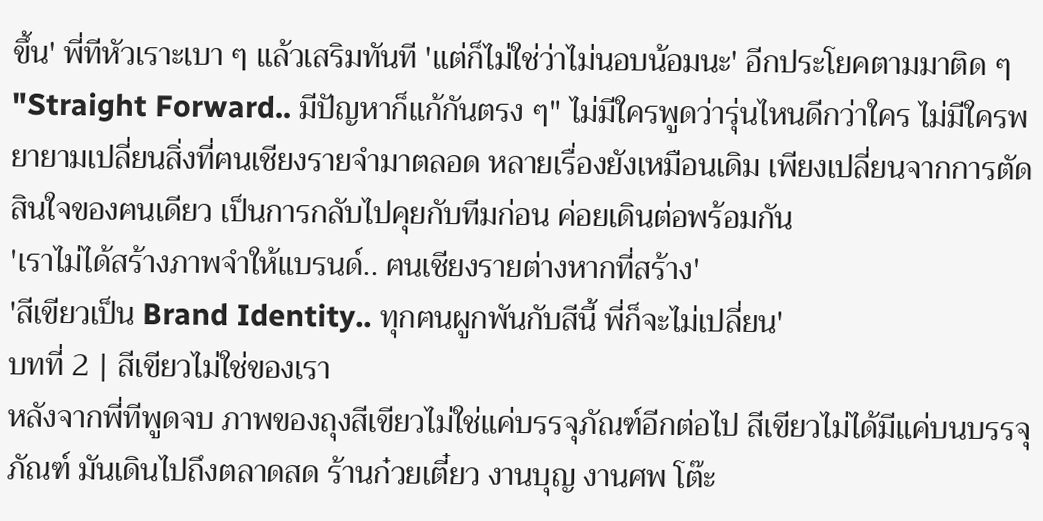ขึ้น' พี่ทีหัวเราะเบา ๆ แล้วเสริมทันที 'แต่ก็ไม่ใช่ว่าไม่นอบน้อมนะ' อีกประโยคตามมาติด ๆ "Straight Forward.. มีปัญหาก็แก้กันตรง ๆ" ไม่มีใครพูดว่ารุ่นไหนดีกว่าใคร ไม่มีใครพยายามเปลี่ยนสิ่งที่ฅนเชียงรายจำมาตลอด หลายเรื่องยังเหมือนเดิม เพียงเปลี่ยนจากการตัดสินใจของฅนเดียว เป็นการกลับไปคุยกับทีมก่อน ค่อยเดินต่อพร้อมกัน
'เราไม่ได้สร้างภาพจำให้แบรนด์.. ฅนเชียงรายต่างหากที่สร้าง'
'สีเขียวเป็น Brand Identity.. ทุกฅนผูกพันกับสีนี้ พี่ก็จะไม่เปลี่ยน'
บทที่ 2 | สีเขียวไม่ใช่ของเรา
หลังจากพี่ทีพูดจบ ภาพของถุงสีเขียวไม่ใช่แค่บรรจุภัณฑ์อีกต่อไป สีเขียวไม่ได้มีแค่บนบรรจุภัณฑ์ มันเดินไปถึงตลาดสด ร้านก๋วยเตี๋ยว งานบุญ งานศพ โต๊ะ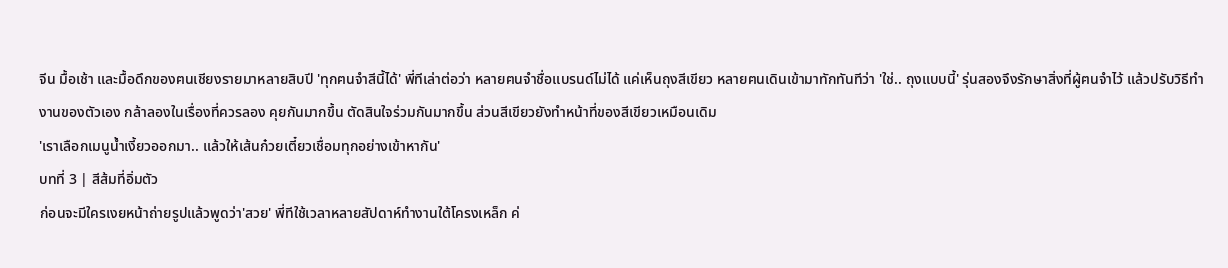จีน มื้อเช้า และมื้อดึกของฅนเชียงรายมาหลายสิบปี 'ทุกฅนจำสีนี้ได้' พี่ทีเล่าต่อว่า หลายฅนจำชื่อแบรนด์ไม่ได้ แค่เห็นถุงสีเขียว หลายฅนเดินเข้ามาทักทันทีว่า 'ใช่.. ถุงแบบนี้' รุ่นสองจึงรักษาสิ่งที่ผู้ฅนจำไว้ แล้วปรับวิธีทำงานของตัวเอง กล้าลองในเรื่องที่ควรลอง คุยกันมากขึ้น ตัดสินใจร่วมกันมากขึ้น ส่วนสีเขียวยังทำหน้าที่ของสีเขียวเหมือนเดิม
'เราเลือกเมนูน้ำเงี้ยวออกมา.. แล้วให้เส้นก๋วยเตี๋ยวเชื่อมทุกอย่างเข้าหากัน'
บทที่ 3 | สีส้มที่อิ่มตัว
ก่อนจะมีใครเงยหน้าถ่ายรูปแล้วพูดว่า'สวย' พี่ทีใช้เวลาหลายสัปดาห์ทำงานใต้โครงเหล็ก ค่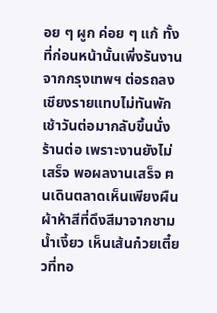อย ๆ ผูก ค่อย ๆ แก้ ทั้งที่ก่อนหน้านั้นเพิ่งรันงานจากกรุงเทพฯ ต่อรถลงเชียงรายแทบไม่ทันพัก เช้าวันต่อมากลับขึ้นนั่งร้านต่อ เพราะงานยังไม่เสร็จ พอผลงานเสร็จ ฅนเดินตลาดเห็นเพียงผืนผ้าห้าสีที่ดึงสีมาจากชามน้ำเงี้ยว เห็นเส้นก๋วยเตี๋ยวที่ทอ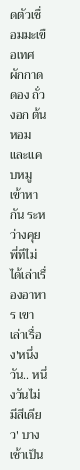ดตัวเชื่อมมะเขือเทศ ผักกาดดอง ถั่วงอก ต้นหอม และแคบหมูเข้าหากัน ระหว่างคุย พี่ทีไม่ได้เล่าเรื่องอาหาร เขาเล่าเรื่อง'หนึ่งวัน.. หนึ่งวันไม่มีสีเดียว' บางเช้าเป็น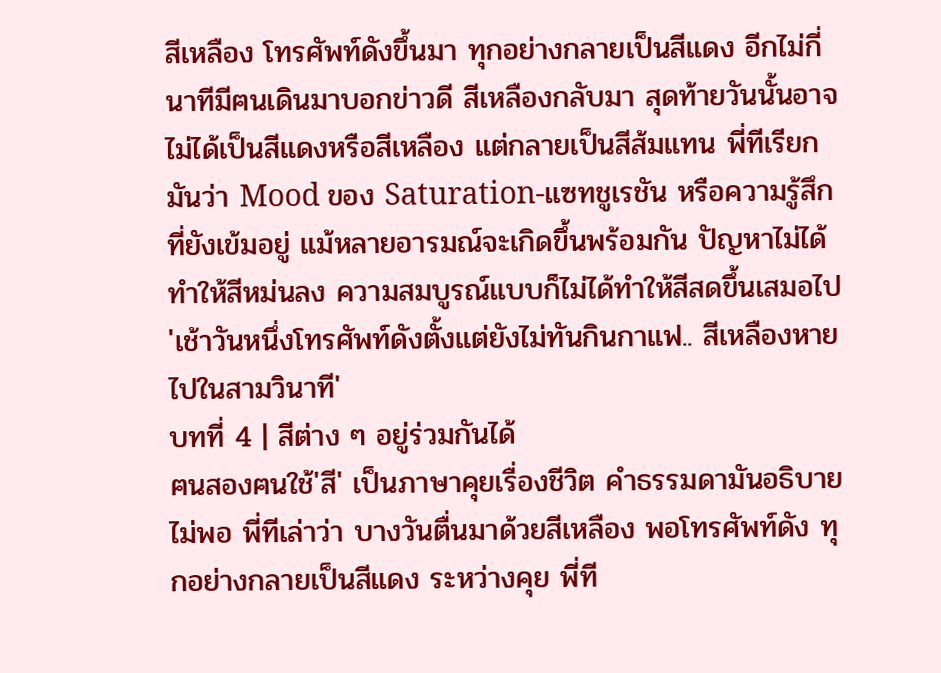สีเหลือง โทรศัพท์ดังขึ้นมา ทุกอย่างกลายเป็นสีแดง อีกไม่กี่นาทีมีฅนเดินมาบอกข่าวดี สีเหลืองกลับมา สุดท้ายวันนั้นอาจไม่ได้เป็นสีแดงหรือสีเหลือง แต่กลายเป็นสีส้มแทน พี่ทีเรียกมันว่า Mood ของ Saturation-แซทชูเรชัน หรือความรู้สึกที่ยังเข้มอยู่ แม้หลายอารมณ์จะเกิดขึ้นพร้อมกัน ปัญหาไม่ได้ทำให้สีหม่นลง ความสมบูรณ์แบบก็ไม่ได้ทำให้สีสดขึ้นเสมอไป
'เช้าวันหนึ่งโทรศัพท์ดังตั้งแต่ยังไม่ทันกินกาแฟ.. สีเหลืองหายไปในสามวินาที'
บทที่ 4 | สีต่าง ๆ อยู่ร่วมกันได้
ฅนสองฅนใช้'สี' เป็นภาษาคุยเรื่องชีวิต คำธรรมดามันอธิบายไม่พอ พี่ทีเล่าว่า บางวันตื่นมาด้วยสีเหลือง พอโทรศัพท์ดัง ทุกอย่างกลายเป็นสีแดง ระหว่างคุย พี่ที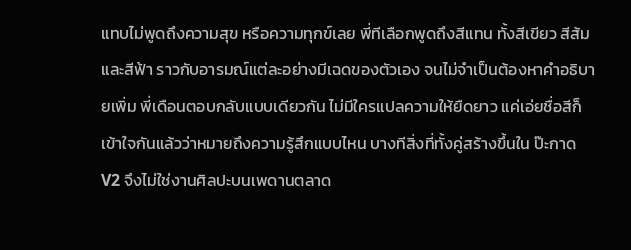แทบไม่พูดถึงความสุข หรือความทุกข์เลย พี่ทีเลือกพูดถึงสีแทน ทั้งสีเขียว สีส้ม และสีฟ้า ราวกับอารมณ์แต่ละอย่างมีเฉดของตัวเอง จนไม่จำเป็นต้องหาคำอธิบายเพิ่ม พี่เดือนตอบกลับแบบเดียวกัน ไม่มีใครแปลความให้ยืดยาว แค่เอ่ยชื่อสีก็เข้าใจกันแล้วว่าหมายถึงความรู้สึกแบบไหน บางทีสิ่งที่ทั้งคู่สร้างขึ้นใน ป๊ะกาด V2 จึงไม่ใช่งานศิลปะบนเพดานตลาด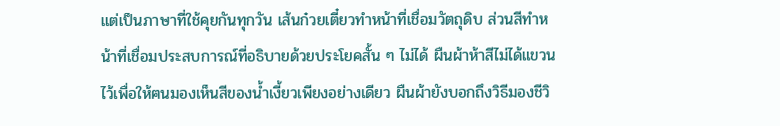แต่เป็นภาษาที่ใช้คุยกันทุกวัน เส้นก๋วยเตี๋ยวทำหน้าที่เชื่อมวัตถุดิบ ส่วนสีทำหน้าที่เชื่อมประสบการณ์ที่อธิบายด้วยประโยคสั้น ๆ ไม่ได้ ผืนผ้าห้าสีไม่ได้แขวนไว้เพื่อให้ฅนมองเห็นสีของน้ำเงี้ยวเพียงอย่างเดียว ผืนผ้ายังบอกถึงวิธีมองชีวิ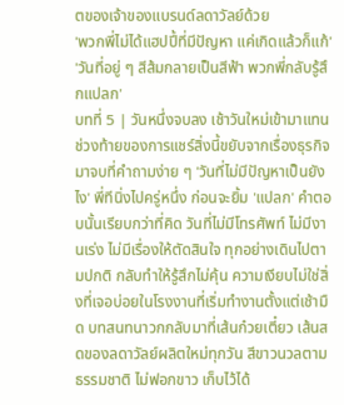ตของเจ้าของแบรนด์ลดาวัลย์ด้วย
'พวกพี่ไม่ได้แฮปปี้ที่มีปัญหา แค่เกิดแล้วก็แก้'
'วันที่อยู่ ๆ สีส้มกลายเป็นสีฟ้า พวกพี่กลับรู้สึกแปลก'
บทที่ 5 | วันหนึ่งจบลง เช้าวันใหม่เข้ามาแทน
ช่วงท้ายของการแชร์สิ่งนี้ขยับจากเรื่องธุรกิจมาจบที่คำถามง่าย ๆ 'วันที่ไม่มีปัญหาเป็นยังไง' พี่ทีนิ่งไปครู่หนึ่ง ก่อนจะยิ้ม 'แปลก' คำตอบนั้นเรียบกว่าที่คิด วันที่ไม่มีโทรศัพท์ ไม่มีงานเร่ง ไม่มีเรื่องให้ตัดสินใจ ทุกอย่างเดินไปตามปกติ กลับทำให้รู้สึกไม่คุ้น ความเงียบไม่ใช่สิ่งที่เจอบ่อยในโรงงานที่เริ่มทำงานตั้งแต่เช้ามืด บทสนทนาวกกลับมาที่เส้นก๋วยเตี๋ยว เส้นสดของลดาวัลย์ผลิตใหม่ทุกวัน สีขาวนวลตามธรรมชาติ ไม่ฟอกขาว เก็บไว้ได้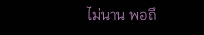ไม่นาน พอถึ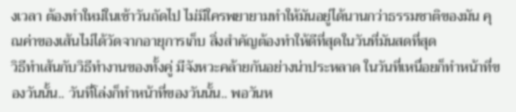งเวลา ต้องทำใหม่ในเช้าวันถัดไป ไม่มีใครพยายามทำให้มันอยู่ได้นานกว่าธรรมชาติของมัน คุณค่าของเส้นไม่ได้วัดจากอายุการเก็บ สิ่งสำคัญต้องทำให้ดีที่สุดในวันที่มันสดที่สุด
วิธีทำเส้นกับวิธีทำงานของทั้งคู่ มีจังหวะคล้ายกันอย่างน่าประหลาด ในวันที่เหนื่อยก็ทำหน้าที่ของวันนั้น.. วันที่โล่งก็ทำหน้าที่ของวันนั้น.. พอวันห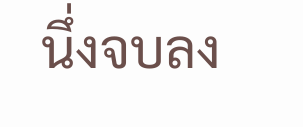นึ่งจบลง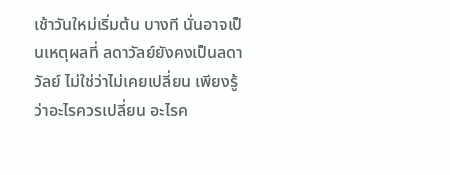เช้าวันใหม่เริ่มต้น บางที นั่นอาจเป็นเหตุผลที่ ลดาวัลย์ยังคงเป็นลดาวัลย์ ไม่ใช่ว่าไม่เคยเปลี่ยน เพียงรู้ว่าอะไรควรเปลี่ยน อะไรค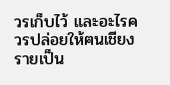วรเก็บไว้ และอะไรควรปล่อยให้ฅนเชียงรายเป็น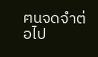ฅนจดจำต่อไป